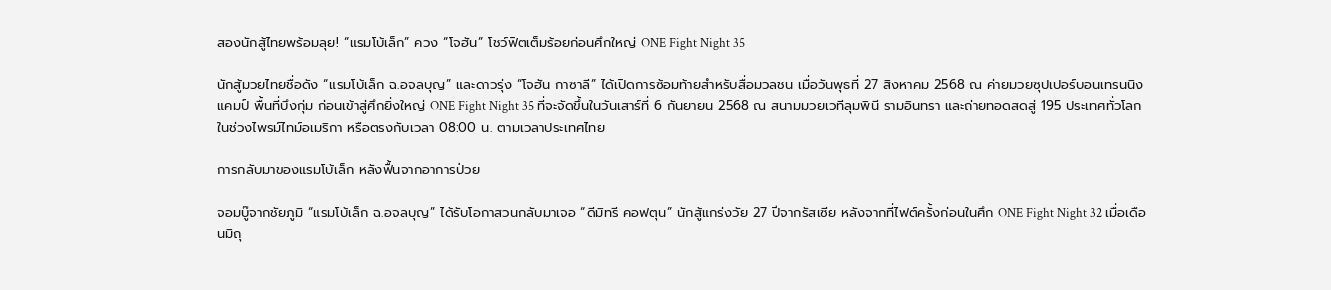สองนักสู้ไทยพร้อมลุย! “แรมโบ้เล็ก” ควง “โจฮัน” โชว์ฟิตเต็มร้อยก่อนศึกใหญ่ ONE Fight Night 35

นักสู้มวยไทยชื่อดัง “แรมโบ้เล็ก ฉ.อจลบุญ” และดาวรุ่ง “โจฮัน กาซาลี” ได้เปิดการซ้อมท้ายสำหรับสื่อมวลชน เมื่อวันพุธที่ 27 สิงหาคม 2568 ณ ค่ายมวยซุปเปอร์บอนเทรนนิงแคมป์ พื้นที่บึงกุ่ม ก่อนเข้าสู่ศึกยิ่งใหญ่ ONE Fight Night 35 ที่จะจัดขึ้นในวันเสาร์ที่ 6 กันยายน 2568 ณ สนามมวยเวทีลุมพินี รามอินทรา และถ่ายทอดสดสู่ 195 ประเทศทั่วโลกในช่วงไพรม์ไทม์อเมริกา หรือตรงกับเวลา 08:00 น. ตามเวลาประเทศไทย

การกลับมาของแรมโบ้เล็ก หลังฟื้นจากอาการป่วย

จอมบู๊จากชัยภูมิ “แรมโบ้เล็ก ฉ.อจลบุญ” ได้รับโอกาสวนกลับมาเจอ “ดีมิทรี คอฟตุน” นักสู้แกร่งวัย 27 ปีจากรัสเซีย หลังจากที่ไฟต์ครั้งก่อนในศึก ONE Fight Night 32 เมื่อเดือนมิถุ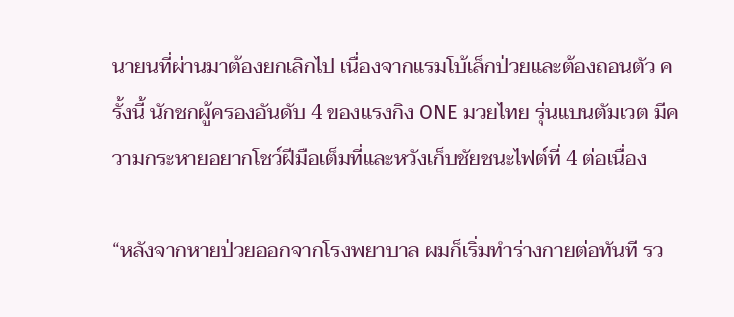นายนที่ผ่านมาต้องยกเลิกไป เนื่องจากแรมโบ้เล็กป่วยและต้องถอนตัว ครั้งนี้ นักชกผู้ครองอันดับ 4 ของแรงกิง ONE มวยไทย รุ่นแบนตัมเวต มีความกระหายอยากโชว์ฝีมือเต็มที่และหวังเก็บชัยชนะไฟต์ที่ 4 ต่อเนื่อง

“หลังจากหายป่วยออกจากโรงพยาบาล ผมก็เริ่มทำร่างกายต่อทันที รว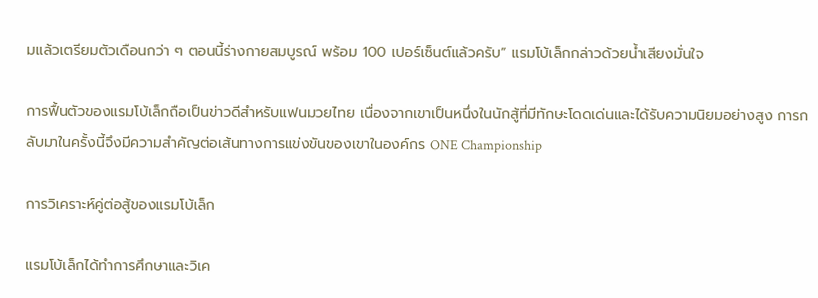มแล้วเตรียมตัวเดือนกว่า ๆ ตอนนี้ร่างกายสมบูรณ์ พร้อม 100 เปอร์เซ็นต์แล้วครับ” แรมโบ้เล็กกล่าวด้วยน้ำเสียงมั่นใจ

การฟื้นตัวของแรมโบ้เล็กถือเป็นข่าวดีสำหรับแฟนมวยไทย เนื่องจากเขาเป็นหนึ่งในนักสู้ที่มีทักษะโดดเด่นและได้รับความนิยมอย่างสูง การกลับมาในครั้งนี้จึงมีความสำคัญต่อเส้นทางการแข่งขันของเขาในองค์กร ONE Championship

การวิเคราะห์คู่ต่อสู้ของแรมโบ้เล็ก

แรมโบ้เล็กได้ทำการศึกษาและวิเค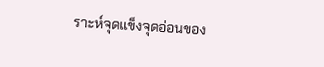ราะห์จุดแข็งจุดอ่อนของ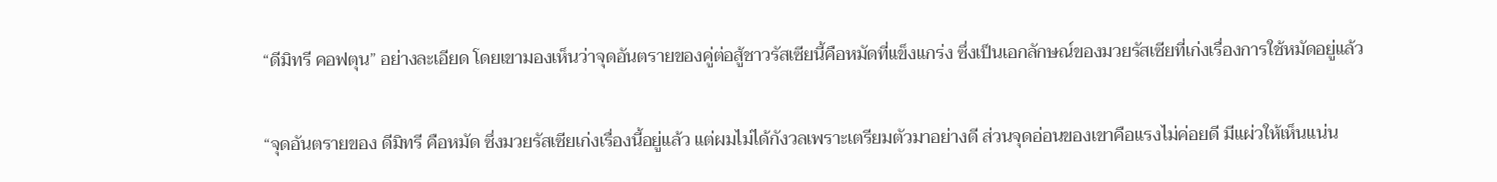“ดีมิทรี คอฟตุน” อย่างละเอียด โดยเขามองเห็นว่าจุดอันตรายของคู่ต่อสู้ชาวรัสเซียนี้คือหมัดที่แข็งแกร่ง ซึ่งเป็นเอกลักษณ์ของมวยรัสเซียที่เก่งเรื่องการใช้หมัดอยู่แล้ว

“จุดอันตรายของ ดีมิทรี คือหมัด ซึ่งมวยรัสเซียเก่งเรื่องนี้อยู่แล้ว แต่ผมไม่ได้กังวลเพราะเตรียมตัวมาอย่างดี ส่วนจุดอ่อนของเขาคือแรงไม่ค่อยดี มีแผ่วให้เห็นแน่น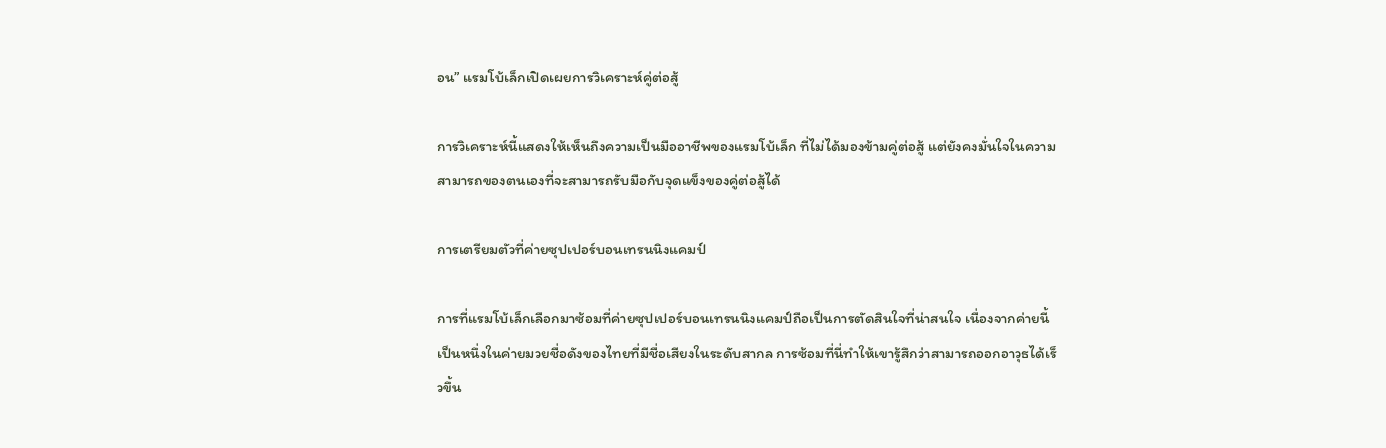อน” แรมโบ้เล็กเปิดเผยการวิเคราะห์คู่ต่อสู้

การวิเคราะห์นี้แสดงให้เห็นถึงความเป็นมืออาชีพของแรมโบ้เล็ก ที่ไม่ได้มองข้ามคู่ต่อสู้ แต่ยังคงมั่นใจในความสามารถของตนเองที่จะสามารถรับมือกับจุดแข็งของคู่ต่อสู้ได้

การเตรียมตัวที่ค่ายซุปเปอร์บอนเทรนนิงแคมป์

การที่แรมโบ้เล็กเลือกมาซ้อมที่ค่ายซุปเปอร์บอนเทรนนิงแคมป์ถือเป็นการตัดสินใจที่น่าสนใจ เนื่องจากค่ายนี้เป็นหนึ่งในค่ายมวยชื่อดังของไทยที่มีชื่อเสียงในระดับสากล การซ้อมที่นี่ทำให้เขารู้สึกว่าสามารถออกอาวุธได้เร็วขึ้น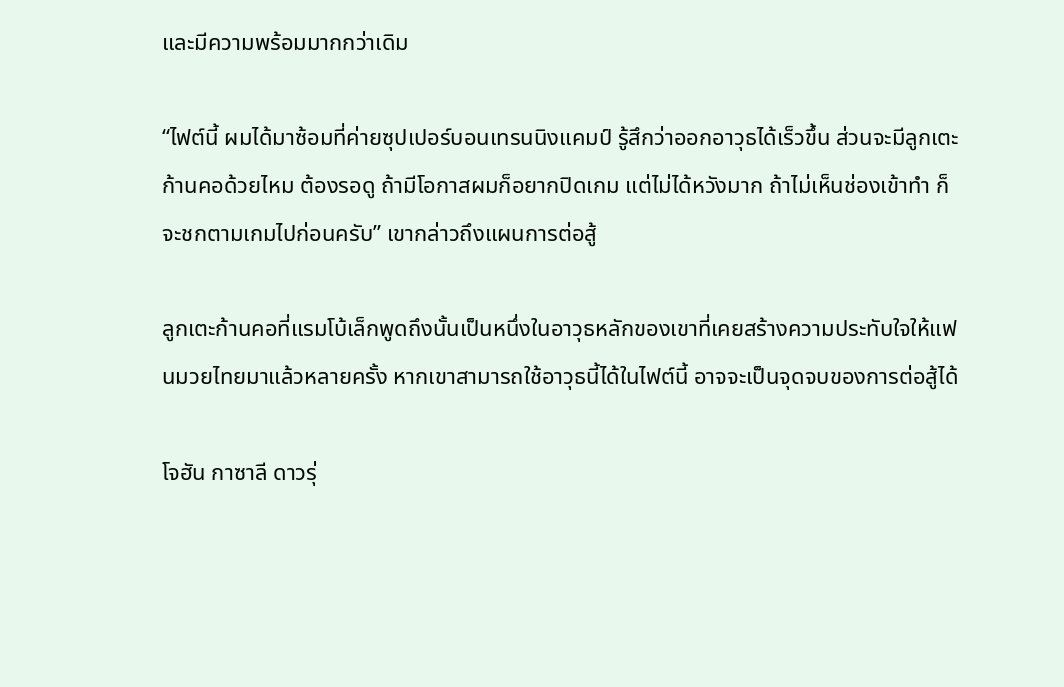และมีความพร้อมมากกว่าเดิม

“ไฟต์นี้ ผมได้มาซ้อมที่ค่ายซุปเปอร์บอนเทรนนิงแคมป์ รู้สึกว่าออกอาวุธได้เร็วขึ้น ส่วนจะมีลูกเตะก้านคอด้วยไหม ต้องรอดู ถ้ามีโอกาสผมก็อยากปิดเกม แต่ไม่ได้หวังมาก ถ้าไม่เห็นช่องเข้าทำ ก็จะชกตามเกมไปก่อนครับ” เขากล่าวถึงแผนการต่อสู้

ลูกเตะก้านคอที่แรมโบ้เล็กพูดถึงนั้นเป็นหนึ่งในอาวุธหลักของเขาที่เคยสร้างความประทับใจให้แฟนมวยไทยมาแล้วหลายครั้ง หากเขาสามารถใช้อาวุธนี้ได้ในไฟต์นี้ อาจจะเป็นจุดจบของการต่อสู้ได้

โจฮัน กาซาลี ดาวรุ่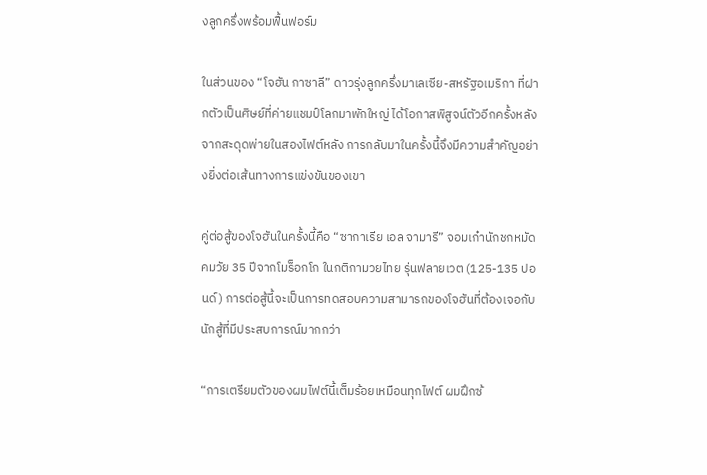งลูกครึ่งพร้อมฟื้นฟอร์ม

ในส่วนของ “โจฮัน กาซาลี” ดาวรุ่งลูกครึ่งมาเลเซีย-สหรัฐอเมริกา ที่ฝากตัวเป็นศิษย์ที่ค่ายแชมป์โลกมาพักใหญ่ ได้โอกาสพิสูจน์ตัวอีกครั้งหลังจากสะดุดพ่ายในสองไฟต์หลัง การกลับมาในครั้งนี้จึงมีความสำคัญอย่างยิ่งต่อเส้นทางการแข่งขันของเขา

คู่ต่อสู้ของโจฮันในครั้งนี้คือ “ซากาเรีย เอล จามารี” จอมเก๋านักชกหมัดคมวัย 35 ปีจากโมร็อกโก ในกติกามวยไทย รุ่นฟลายเวต (125-135 ปอนด์) การต่อสู้นี้จะเป็นการทดสอบความสามารถของโจฮันที่ต้องเจอกับนักสู้ที่มีประสบการณ์มากกว่า

“การเตรียมตัวของผมไฟต์นี้เต็มร้อยเหมือนทุกไฟต์ ผมฝึกซ้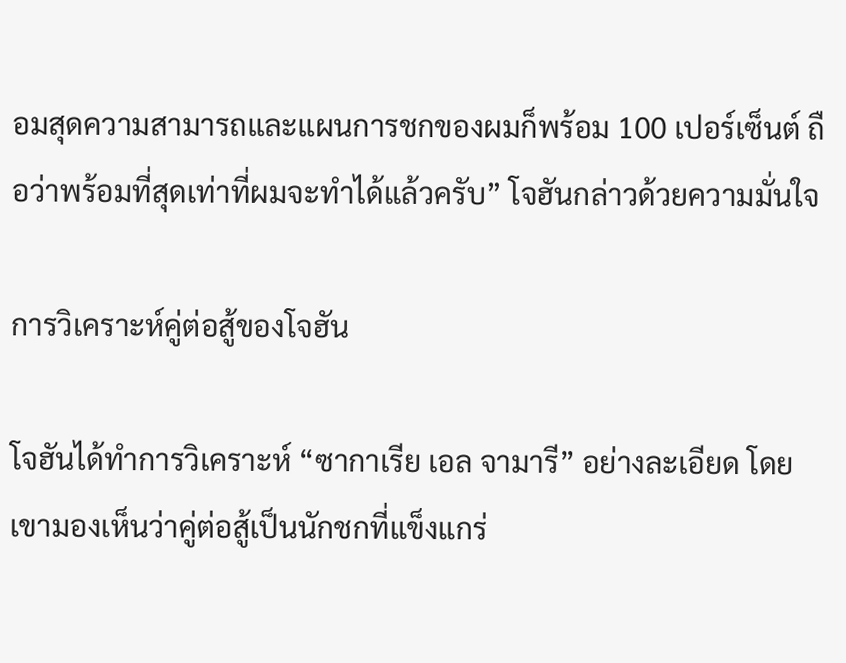อมสุดความสามารถและแผนการชกของผมก็พร้อม 100 เปอร์เซ็นต์ ถือว่าพร้อมที่สุดเท่าที่ผมจะทำได้แล้วครับ” โจฮันกล่าวด้วยความมั่นใจ

การวิเคราะห์คู่ต่อสู้ของโจฮัน

โจฮันได้ทำการวิเคราะห์ “ซากาเรีย เอล จามารี” อย่างละเอียด โดยเขามองเห็นว่าคู่ต่อสู้เป็นนักชกที่แข็งแกร่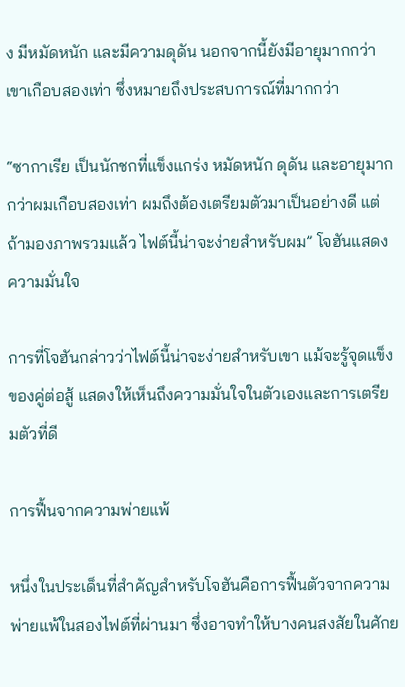ง มีหมัดหนัก และมีความดุดัน นอกจากนี้ยังมีอายุมากกว่าเขาเกือบสองเท่า ซึ่งหมายถึงประสบการณ์ที่มากกว่า

“ซากาเรีย เป็นนักชกที่แข็งแกร่ง หมัดหนัก ดุดัน และอายุมากกว่าผมเกือบสองเท่า ผมถึงต้องเตรียมตัวมาเป็นอย่างดี แต่ถ้ามองภาพรวมแล้ว ไฟต์นี้น่าจะง่ายสำหรับผม” โจฮันแสดงความมั่นใจ

การที่โจฮันกล่าวว่าไฟต์นี้น่าจะง่ายสำหรับเขา แม้จะรู้จุดแข็งของคู่ต่อสู้ แสดงให้เห็นถึงความมั่นใจในตัวเองและการเตรียมตัวที่ดี

การฟื้นจากความพ่ายแพ้

หนึ่งในประเด็นที่สำคัญสำหรับโจฮันคือการฟื้นตัวจากความพ่ายแพ้ในสองไฟต์ที่ผ่านมา ซึ่งอาจทำให้บางคนสงสัยในศักย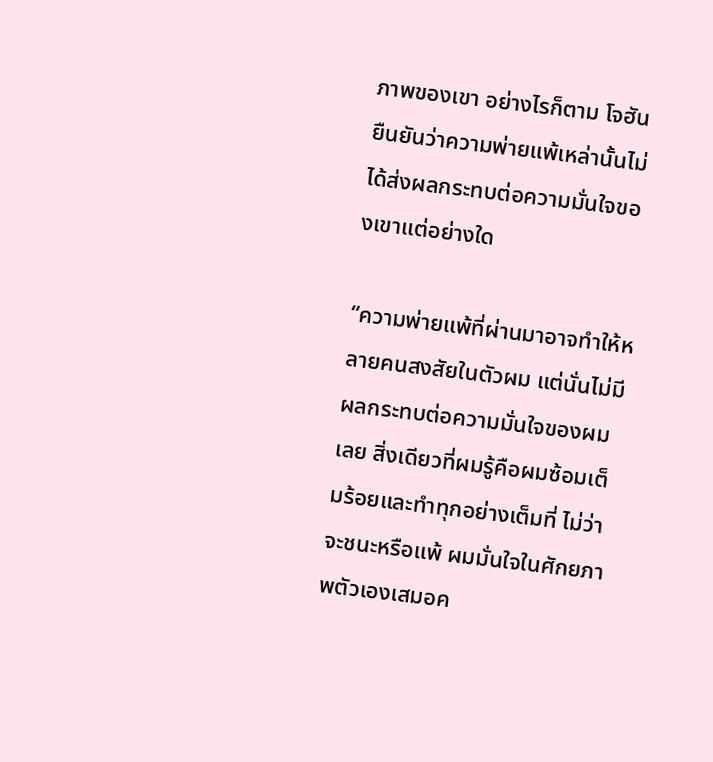ภาพของเขา อย่างไรก็ตาม โจฮันยืนยันว่าความพ่ายแพ้เหล่านั้นไม่ได้ส่งผลกระทบต่อความมั่นใจของเขาแต่อย่างใด

“ความพ่ายแพ้ที่ผ่านมาอาจทำให้หลายคนสงสัยในตัวผม แต่นั่นไม่มีผลกระทบต่อความมั่นใจของผมเลย สิ่งเดียวที่ผมรู้คือผมซ้อมเต็มร้อยและทำทุกอย่างเต็มที่ ไม่ว่าจะชนะหรือแพ้ ผมมั่นใจในศักยภาพตัวเองเสมอค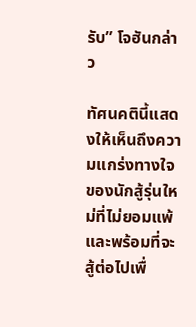รับ” โจฮันกล่าว

ทัศนคตินี้แสดงให้เห็นถึงความแกร่งทางใจของนักสู้รุ่นใหม่ที่ไม่ยอมแพ้และพร้อมที่จะสู้ต่อไปเพื่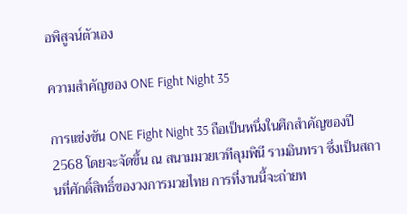อพิสูจน์ตัวเอง

ความสำคัญของ ONE Fight Night 35

การแข่งขัน ONE Fight Night 35 ถือเป็นหนึ่งในศึกสำคัญของปี 2568 โดยจะจัดขึ้น ณ สนามมวยเวทีลุมพินี รามอินทรา ซึ่งเป็นสถานที่ศักดิ์สิทธิ์ของวงการมวยไทย การที่งานนี้จะถ่ายท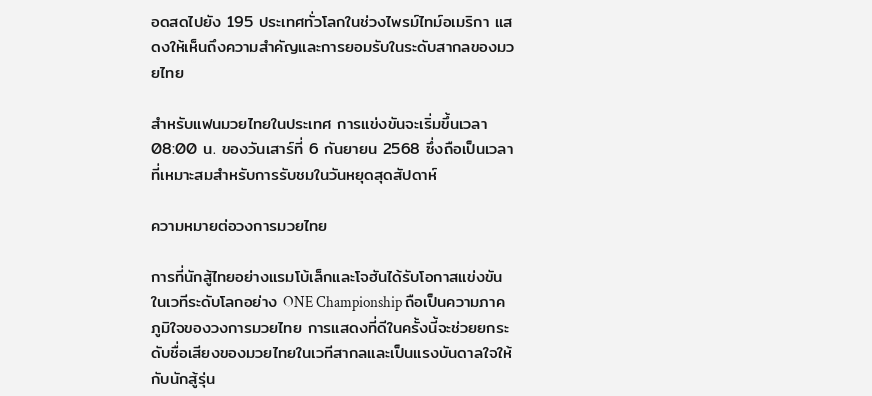อดสดไปยัง 195 ประเทศทั่วโลกในช่วงไพรม์ไทม์อเมริกา แสดงให้เห็นถึงความสำคัญและการยอมรับในระดับสากลของมวยไทย

สำหรับแฟนมวยไทยในประเทศ การแข่งขันจะเริ่มขึ้นเวลา 08:00 น. ของวันเสาร์ที่ 6 กันยายน 2568 ซึ่งถือเป็นเวลาที่เหมาะสมสำหรับการรับชมในวันหยุดสุดสัปดาห์

ความหมายต่อวงการมวยไทย

การที่นักสู้ไทยอย่างแรมโบ้เล็กและโจฮันได้รับโอกาสแข่งขันในเวทีระดับโลกอย่าง ONE Championship ถือเป็นความภาคภูมิใจของวงการมวยไทย การแสดงที่ดีในครั้งนี้จะช่วยยกระดับชื่อเสียงของมวยไทยในเวทีสากลและเป็นแรงบันดาลใจให้กับนักสู้รุ่น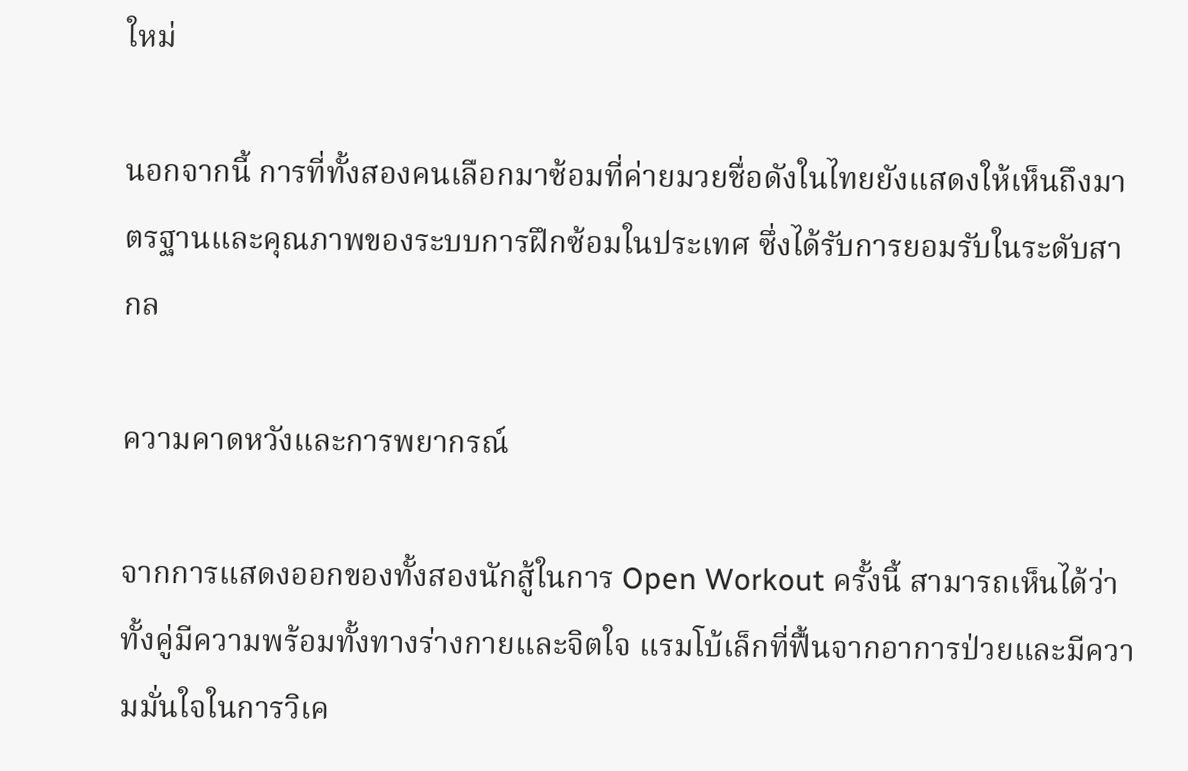ใหม่

นอกจากนี้ การที่ทั้งสองคนเลือกมาซ้อมที่ค่ายมวยชื่อดังในไทยยังแสดงให้เห็นถึงมาตรฐานและคุณภาพของระบบการฝึกซ้อมในประเทศ ซึ่งได้รับการยอมรับในระดับสากล

ความคาดหวังและการพยากรณ์

จากการแสดงออกของทั้งสองนักสู้ในการ Open Workout ครั้งนี้ สามารถเห็นได้ว่าทั้งคู่มีความพร้อมทั้งทางร่างกายและจิตใจ แรมโบ้เล็กที่ฟื้นจากอาการป่วยและมีความมั่นใจในการวิเค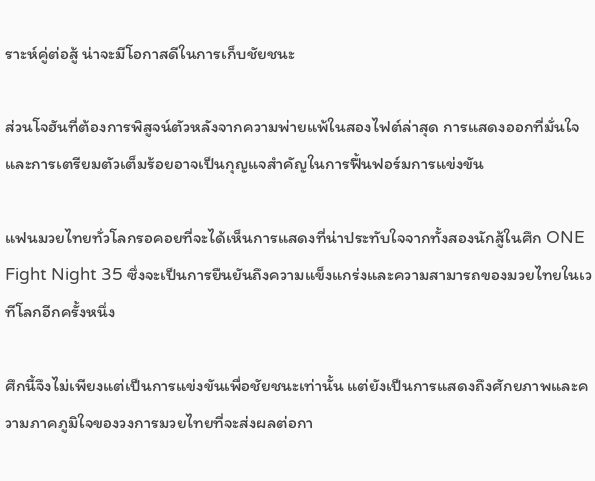ราะห์คู่ต่อสู้ น่าจะมีโอกาสดีในการเก็บชัยชนะ

ส่วนโจฮันที่ต้องการพิสูจน์ตัวหลังจากความพ่ายแพ้ในสองไฟต์ล่าสุด การแสดงออกที่มั่นใจและการเตรียมตัวเต็มร้อยอาจเป็นกุญแจสำคัญในการฟื้นฟอร์มการแข่งขัน

แฟนมวยไทยทั่วโลกรอคอยที่จะได้เห็นการแสดงที่น่าประทับใจจากทั้งสองนักสู้ในศึก ONE Fight Night 35 ซึ่งจะเป็นการยืนยันถึงความแข็งแกร่งและความสามารถของมวยไทยในเวทีโลกอีกครั้งหนึ่ง

ศึกนี้จึงไม่เพียงแต่เป็นการแข่งขันเพื่อชัยชนะเท่านั้น แต่ยังเป็นการแสดงถึงศักยภาพและความภาคภูมิใจของวงการมวยไทยที่จะส่งผลต่อกา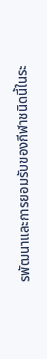รพัฒนาและการยอมรับของกีฬาชนิดนี้ในระ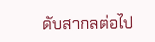ดับสากลต่อไป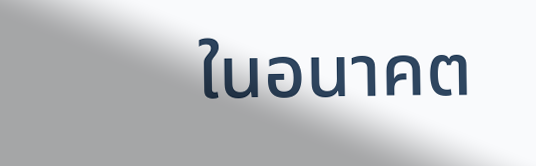ในอนาคต